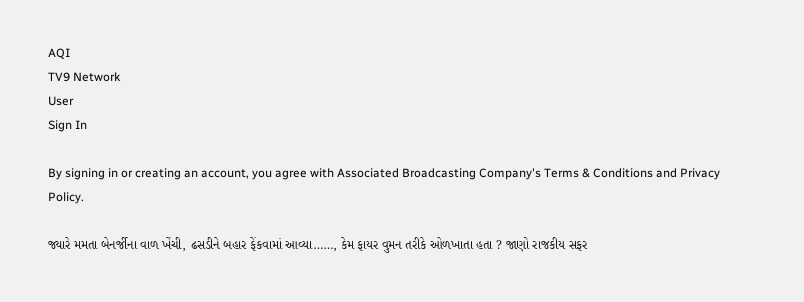AQI
TV9 Network
User
Sign In

By signing in or creating an account, you agree with Associated Broadcasting Company's Terms & Conditions and Privacy Policy.

જ્યારે મમતા બેનર્જીના વાળ ખેંચી, ઢસડીને બહાર ફેંકવામાં આવ્યા……, કેમ ફાયર વુમન તરીકે ઓળખાતા હતા ? જાણો રાજકીય સફર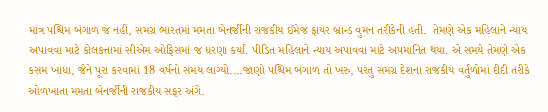માત્ર પશ્ચિમ બંગાળ જ નહીં, સમગ્ર ભારતમાં મમતા બેનર્જીની રાજકીય ઈમેજ ફાયર બ્રાન્ડ વુમન તરીકેની હતી.  તેમણે એક મહિલાને ન્યાય અપાવવા માટે કોલકત્તામાં સીએમ ઓફિસમાં જ ધરણા કર્યાં. પીડિત મહિલાને ન્યાય અપાવવા માટે અપમાનિત થયા. એ સમયે તેમણે એક કસમ ખાધા, જેને પૂરા કરવામાં 18 વર્ષનો સમય લાગ્યો....જાણો પશ્ચિમ બંગાળ તો ખરુ, પરંતુ સમગ્ર દેશના રાજકીય વર્તુળોમાં દીદી તરીકે ઓળખાતા મમતા બેનર્જીની રાજકીય સફર અંગે.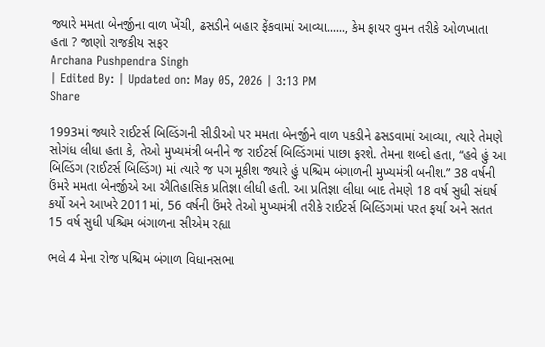જ્યારે મમતા બેનર્જીના વાળ ખેંચી, ઢસડીને બહાર ફેંકવામાં આવ્યા......, કેમ ફાયર વુમન તરીકે ઓળખાતા હતા ? જાણો રાજકીય સફર
Archana Pushpendra Singh
| Edited By: | Updated on: May 05, 2026 | 3:13 PM
Share

1993માં જ્યારે રાઈટર્સ બિલ્ડિંગની સીડીઓ પર મમતા બેનર્જીને વાળ પકડીને ઢસડવામાં આવ્યા, ત્યારે તેમણે સોગંધ લીધા હતા કે, તેઓ મુખ્યમંત્રી બનીને જ રાઈટર્સ બિલ્ડિંગમાં પાછા ફરશે. તેમના શબ્દો હતા, “હવે હું આ બિલ્ડિંગ (રાઈટર્સ બિલ્ડિંગ) માં ત્યારે જ પગ મૂકીશ જ્યારે હું પશ્ચિમ બંગાળની મુખ્યમંત્રી બનીશ.” 38 વર્ષની ઉંમરે મમતા બેનર્જીએ આ ઐતિહાસિક પ્રતિજ્ઞા લીધી હતી. આ પ્રતિજ્ઞા લીધા બાદ તેમણે 18 વર્ષ સુધી સંઘર્ષ કર્યો અને આખરે 2011માં, 56 વર્ષની ઉંમરે તેઓ મુખ્યમંત્રી તરીકે રાઈટર્સ બિલ્ડિંગમાં પરત ફર્યા અને સતત 15 વર્ષ સુધી પશ્ચિમ બંગાળના સીએમ રહ્યા

ભલે 4 મેના રોજ પશ્ચિમ બંગાળ વિધાનસભા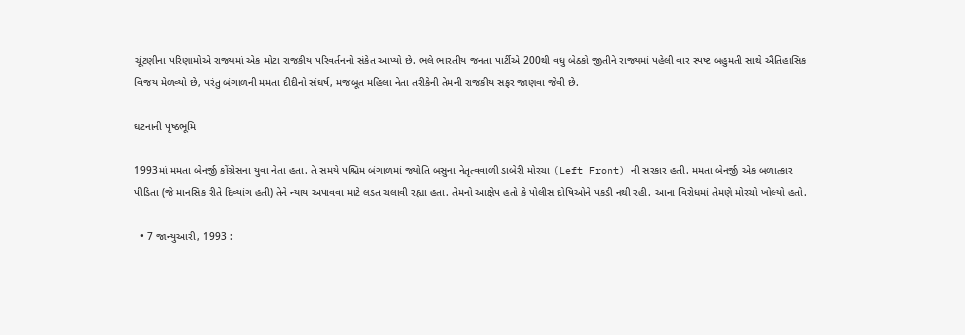ચૂંટણીના પરિણામોએ રાજ્યમાં એક મોટા રાજકીય પરિવર્તનનો સંકેત આપ્યો છે. ભલે ભારતીય જનતા પાર્ટીએ 200થી વધુ બેઠકો જીતીને રાજ્યમાં પહેલી વાર સ્પષ્ટ બહુમતી સાથે ઐતિહાસિક વિજય મેળવ્યો છે, પરંતુ બંગાળની મમતા દીદીનો સંઘર્ષ, મજબૂત મહિલા નેતા તરીકેની તેમની રાજકીય સફર જાણવા જેવી છે.

ઘટનાની પૃષ્ઠભૂમિ

1993માં મમતા બેનર્જી કોંગ્રેસના યુવા નેતા હતા. તે સમયે પશ્ચિમ બંગાળમાં જ્યોતિ બસુના નેતૃત્વવાળી ડાબેરી મોરચા (Left Front) ની સરકાર હતી. મમતા બેનર્જી એક બળાત્કાર પીડિતા (જે માનસિક રીતે દિવ્યાંગ હતી) તેને ન્યાય અપાવવા માટે લડત ચલાવી રહ્યા હતા. તેમનો આક્ષેપ હતો કે પોલીસ દોષિઓને પકડી નથી રહી. આના વિરોધમાં તેમણે મોરચો ખોલ્યો હતો.

  • 7 જાન્યુઆરી, 1993 :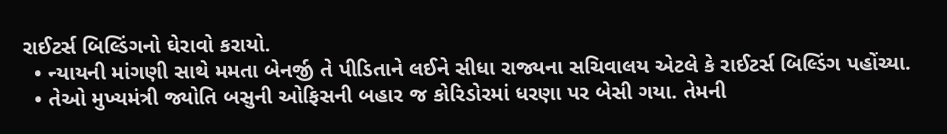રાઈટર્સ બિલ્ડિંગનો ઘેરાવો કરાયો.
  • ન્યાયની માંગણી સાથે મમતા બેનર્જી તે પીડિતાને લઈને સીધા રાજ્યના સચિવાલય એટલે કે રાઈટર્સ બિલ્ડિંગ પહોંચ્યા.
  • તેઓ મુખ્યમંત્રી જ્યોતિ બસુની ઓફિસની બહાર જ કોરિડોરમાં ધરણા પર બેસી ગયા. તેમની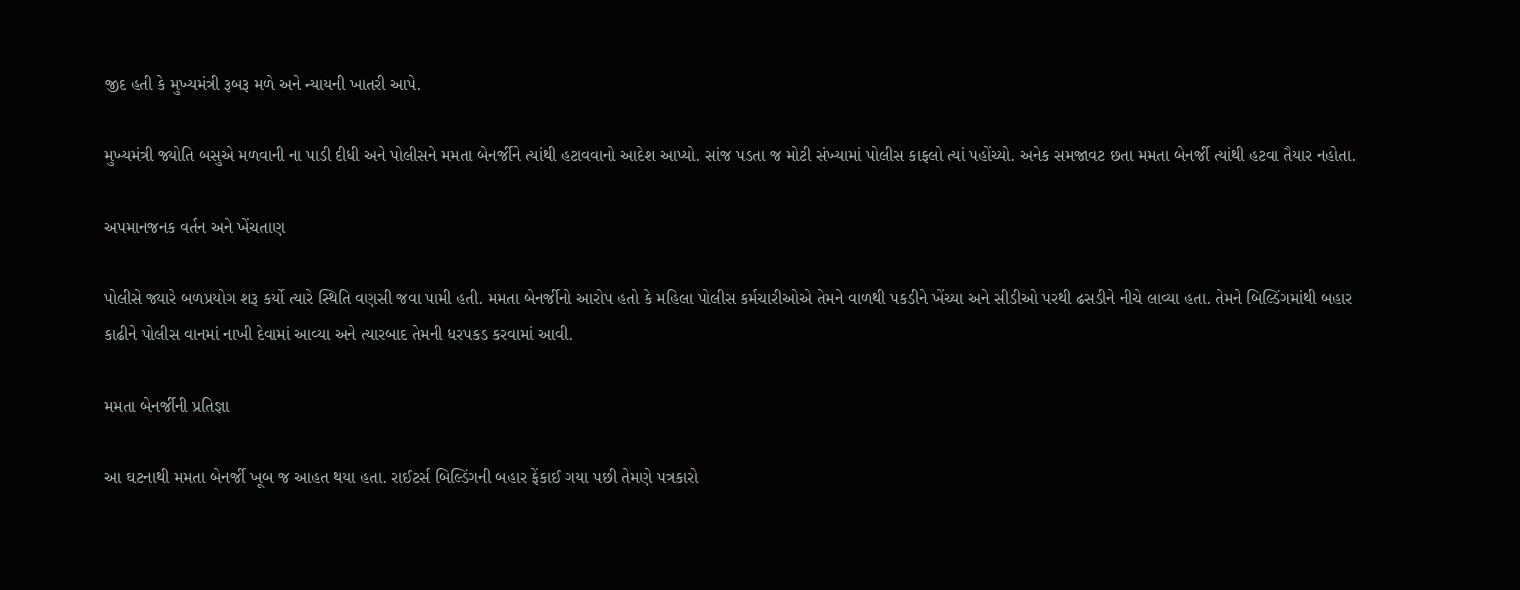જીદ હતી કે મુખ્યમંત્રી રૂબરૂ મળે અને ન્યાયની ખાતરી આપે.

મુખ્યમંત્રી જ્યોતિ બસુએ મળવાની ના પાડી દીધી અને પોલીસને મમતા બેનર્જીને ત્યાંથી હટાવવાનો આદેશ આપ્યો. સાંજ પડતા જ મોટી સંખ્યામાં પોલીસ કાફલો ત્યાં પહોંચ્યો. અનેક સમજાવટ છતા મમતા બેનર્જી ત્યાંથી હટવા તૈયાર નહોતા.

અપમાનજનક વર્તન અને ખેંચતાણ

પોલીસે જ્યારે બળપ્રયોગ શરૂ કર્યો ત્યારે સ્થિતિ વણસી જવા પામી હતી. મમતા બેનર્જીનો આરોપ હતો કે મહિલા પોલીસ કર્મચારીઓએ તેમને વાળથી પકડીને ખેંચ્યા અને સીડીઓ પરથી ઢસડીને નીચે લાવ્યા હતા. તેમને બિલ્ડિંગમાંથી બહાર કાઢીને પોલીસ વાનમાં નાખી દેવામાં આવ્યા અને ત્યારબાદ તેમની ધરપકડ કરવામાં આવી.

મમતા બેનર્જીની પ્રતિજ્ઞા

આ ઘટનાથી મમતા બેનર્જી ખૂબ જ આહત થયા હતા. રાઈટર્સ બિલ્ડિંગની બહાર ફેંકાઈ ગયા પછી તેમણે પત્રકારો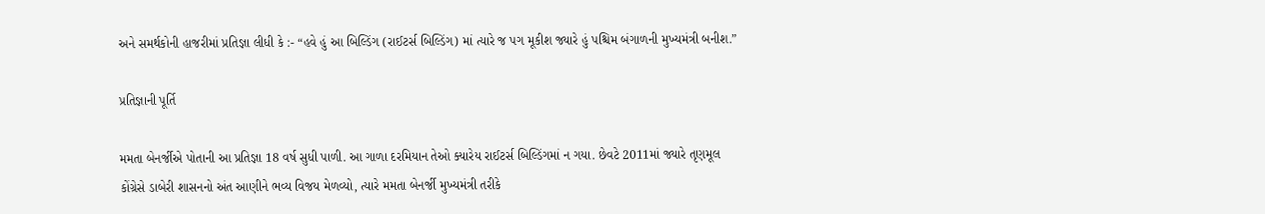અને સમર્થકોની હાજરીમાં પ્રતિજ્ઞા લીધી કે :- “હવે હું આ બિલ્ડિંગ (રાઈટર્સ બિલ્ડિંગ) માં ત્યારે જ પગ મૂકીશ જ્યારે હું પશ્ચિમ બંગાળની મુખ્યમંત્રી બનીશ.”

પ્રતિજ્ઞાની પૂર્તિ

મમતા બેનર્જીએ પોતાની આ પ્રતિજ્ઞા 18 વર્ષ સુધી પાળી. આ ગાળા દરમિયાન તેઓ ક્યારેય રાઈટર્સ બિલ્ડિંગમાં ન ગયા. છેવટે 2011માં જ્યારે તૃણમૂલ કોંગ્રેસે ડાબેરી શાસનનો અંત આણીને ભવ્ય વિજય મેળવ્યો, ત્યારે મમતા બેનર્જી મુખ્યમંત્રી તરીકે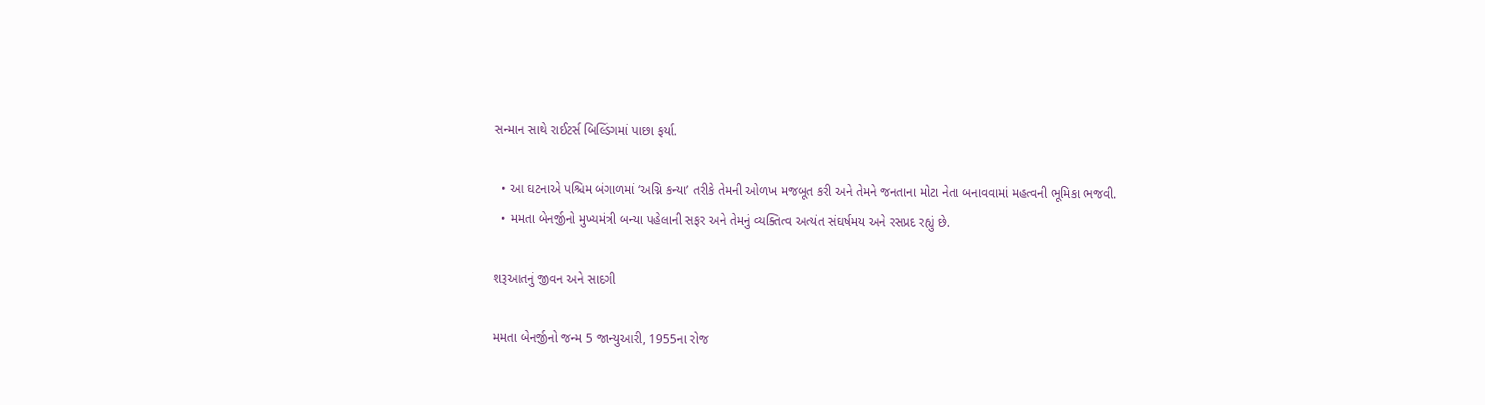સન્માન સાથે રાઈટર્સ બિલ્ડિંગમાં પાછા ફર્યા.

  • આ ઘટનાએ પશ્ચિમ બંગાળમાં ‘અગ્નિ કન્યા’ તરીકે તેમની ઓળખ મજબૂત કરી અને તેમને જનતાના મોટા નેતા બનાવવામાં મહત્વની ભૂમિકા ભજવી.
  • મમતા બેનર્જીનો મુખ્યમંત્રી બન્યા પહેલાની સફર અને તેમનું વ્યક્તિત્વ અત્યંત સંઘર્ષમય અને રસપ્રદ રહ્યું છે.

શરૂઆતનું જીવન અને સાદગી

મમતા બેનર્જીનો જન્મ 5 જાન્યુઆરી, 1955ના રોજ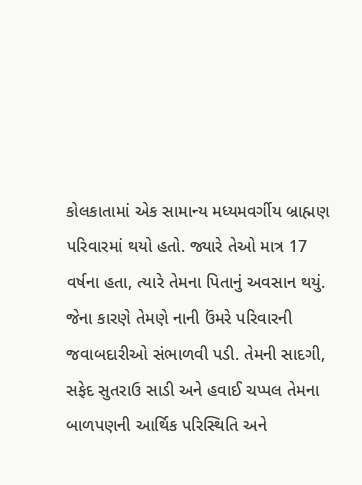કોલકાતામાં એક સામાન્ય મધ્યમવર્ગીય બ્રાહ્મણ પરિવારમાં થયો હતો. જ્યારે તેઓ માત્ર 17 વર્ષના હતા, ત્યારે તેમના પિતાનું અવસાન થયું. જેના કારણે તેમણે નાની ઉંમરે પરિવારની જવાબદારીઓ સંભાળવી પડી. તેમની સાદગી, સફેદ સુતરાઉ સાડી અને હવાઈ ચપ્પલ તેમના બાળપણની આર્થિક પરિસ્થિતિ અને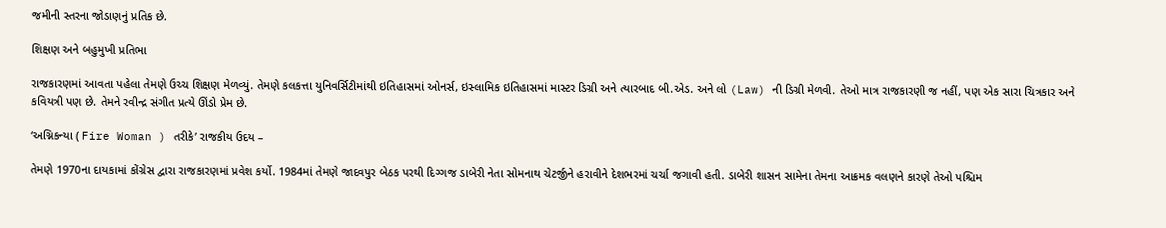જમીની સ્તરના જોડાણનું પ્રતિક છે.

શિક્ષણ અને બહુમુખી પ્રતિભા

રાજકારણમાં આવતા પહેલા તેમણે ઉચ્ચ શિક્ષણ મેળવ્યું. તેમણે કલકત્તા યુનિવર્સિટીમાંથી ઇતિહાસમાં ઓનર્સ, ઇસ્લામિક ઇતિહાસમાં માસ્ટર ડિગ્રી અને ત્યારબાદ બી.એડ. અને લો (Law) ની ડિગ્રી મેળવી. તેઓ માત્ર રાજકારણી જ નહીં, પણ એક સારા ચિત્રકાર અને કવિયત્રી પણ છે. તેમને રવીન્દ્ર સંગીત પ્રત્યે ઊંડો પ્રેમ છે.

‘અગ્નિકન્યા ( Fire Woman ) તરીકે’ રાજકીય ઉદય –

તેમણે 1970ના દાયકામાં કોંગ્રેસ દ્વારા રાજકારણમાં પ્રવેશ કર્યો. 1984માં તેમણે જાદવપુર બેઠક પરથી દિગ્ગજ ડાબેરી નેતા સોમનાથ ચેટર્જીને હરાવીને દેશભરમાં ચર્ચા જગાવી હતી. ડાબેરી શાસન સામેના તેમના આક્રમક વલણને કારણે તેઓ પશ્ચિમ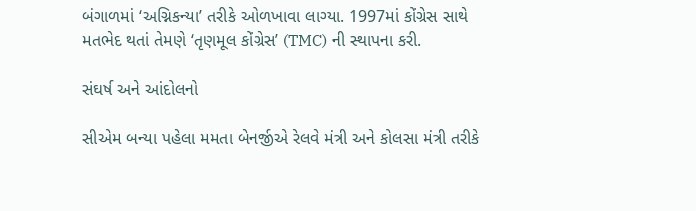બંગાળમાં ‘અગ્નિકન્યા’ તરીકે ઓળખાવા લાગ્યા. 1997માં કોંગ્રેસ સાથે મતભેદ થતાં તેમણે ‘તૃણમૂલ કોંગ્રેસ’ (TMC) ની સ્થાપના કરી.

સંઘર્ષ અને આંદોલનો

સીએમ બન્યા પહેલા મમતા બેનર્જીએ રેલવે મંત્રી અને કોલસા મંત્રી તરીકે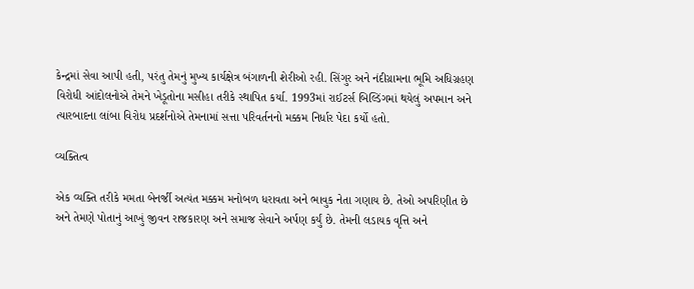કેન્દ્રમાં સેવા આપી હતી, પરંતુ તેમનું મુખ્ય કાર્યક્ષેત્ર બંગાળની શેરીઓ રહી. સિંગુર અને નંદીગ્રામના ભૂમિ અધિગ્રહણ વિરોધી આંદોલનોએ તેમને ખેડૂતોના મસીહા તરીકે સ્થાપિત કર્યા. 1993માં રાઈટર્સ બિલ્ડિંગમાં થયેલું અપમાન અને ત્યારબાદના લાંબા વિરોધ પ્રદર્શનોએ તેમનામાં સત્તા પરિવર્તનનો મક્કમ નિર્ધાર પેદા કર્યો હતો.

વ્યક્તિત્વ

એક વ્યક્તિ તરીકે મમતા બેનર્જી અત્યંત મક્કમ મનોબળ ધરાવતા અને ભાવુક નેતા ગણાય છે. તેઓ અપરિણીત છે અને તેમણે પોતાનું આખું જીવન રાજકારણ અને સમાજ સેવાને અર્પણ કર્યું છે. તેમની લડાયક વૃત્તિ અને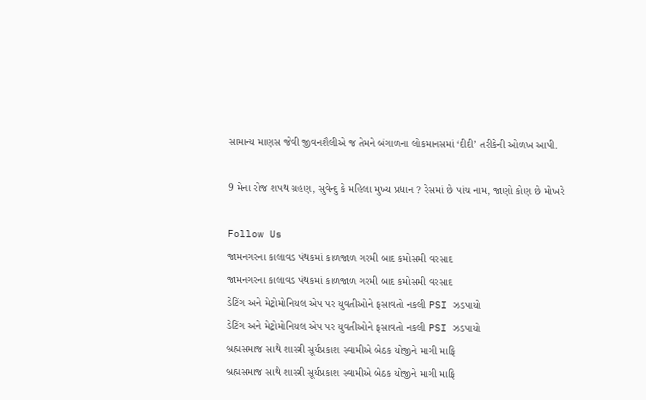સામાન્ય માણસ જેવી જીવનશૈલીએ જ તેમને બંગાળના લોકમાનસમાં ‘દીદી’ તરીકેની ઓળખ આપી.

9 મેના રોજ શપથ ગ્રહણ, સુવેન્દુ કે મહિલા મુખ્ય પ્રધાન ? રેસમાં છે પાંચ નામ, જાણો કોણ છે મોખરે

Follow Us
જામનગરના કાલાવડ પંથકમાં કાળજાળ ગરમી બાદ કમોસમી વરસાદ
જામનગરના કાલાવડ પંથકમાં કાળજાળ ગરમી બાદ કમોસમી વરસાદ
ડેટિંગ અને મેટ્રોમોનિયલ એપ પર યુવતીઓને ફસાવતો નકલી PSI ઝડપાયો
ડેટિંગ અને મેટ્રોમોનિયલ એપ પર યુવતીઓને ફસાવતો નકલી PSI ઝડપાયો
બ્રહ્મસમાજ સાથે શાસ્ત્રી સૂર્યપ્રકાશ સ્વામીએ બેઠક યોજીને માગી માફિ
બ્રહ્મસમાજ સાથે શાસ્ત્રી સૂર્યપ્રકાશ સ્વામીએ બેઠક યોજીને માગી માફિ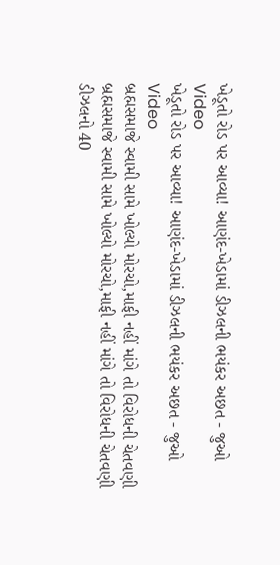ખેડૂતો રોડ પર આવ્યા! આણંદ-ખેડામાં ડીઝલની ભયંકર અછત - જુઓ Video
ખેડૂતો રોડ પર આવ્યા! આણંદ-ખેડામાં ડીઝલની ભયંકર અછત - જુઓ Video
બ્રહ્મસમાજે સ્વામી સામે ખોલ્યો મોરચો,માફી નહીં માંગે તો વિરોધની ચેતવણી
બ્રહ્મસમાજે સ્વામી સામે ખોલ્યો મોરચો,માફી નહીં માંગે તો વિરોધની ચેતવણી
ડીઝલનો 40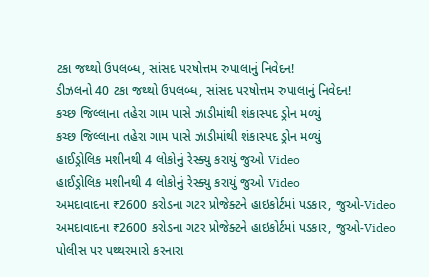ટકા જથ્થો ઉપલબ્ધ, સાંસદ પરષોત્તમ રુપાલાનું નિવેદન!
ડીઝલનો 40 ટકા જથ્થો ઉપલબ્ધ, સાંસદ પરષોત્તમ રુપાલાનું નિવેદન!
કચ્છ જિલ્લાના તહેરા ગામ પાસે ઝાડીમાંથી શંકાસ્પદ ડ્રોન મળ્યું
કચ્છ જિલ્લાના તહેરા ગામ પાસે ઝાડીમાંથી શંકાસ્પદ ડ્રોન મળ્યું
હાઈડ્રોલિક મશીનથી 4 લોકોનું રેસ્ક્યુ કરાયું જુઓ Video
હાઈડ્રોલિક મશીનથી 4 લોકોનું રેસ્ક્યુ કરાયું જુઓ Video
અમદાવાદના ₹2600 કરોડના ગટર પ્રોજેક્ટને હાઇકોર્ટમાં પડકાર, જુઓ-Video
અમદાવાદના ₹2600 કરોડના ગટર પ્રોજેક્ટને હાઇકોર્ટમાં પડકાર, જુઓ-Video
પોલીસ પર પથ્થરમારો કરનારા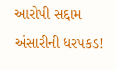આરોપી સદ્દામ અંસારીની ધરપકડ!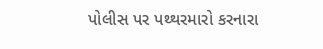પોલીસ પર પથ્થરમારો કરનારા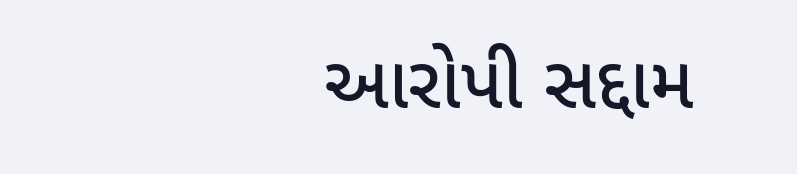આરોપી સદ્દામ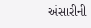અંસારીની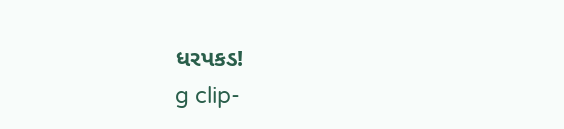ધરપકડ!
g clip-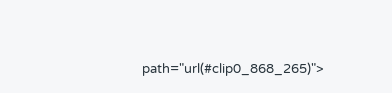path="url(#clip0_868_265)">